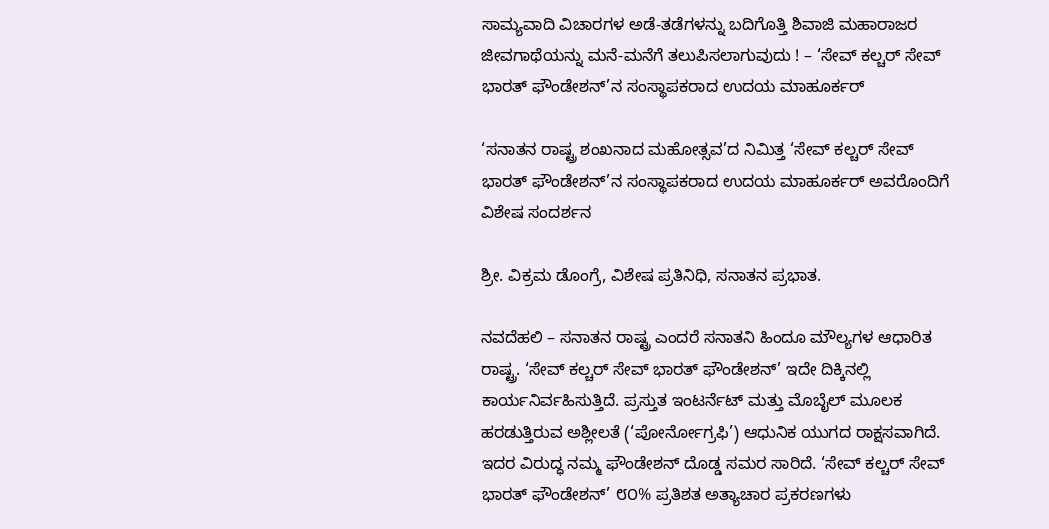ಸಾಮ್ಯವಾದಿ ವಿಚಾರಗಳ ಅಡೆ-ತಡೆಗಳನ್ನು ಬದಿಗೊತ್ತಿ ಶಿವಾಜಿ ಮಹಾರಾಜರ ಜೀವಗಾಥೆಯನ್ನು ಮನೆ-ಮನೆಗೆ ತಲುಪಿಸಲಾಗುವುದು ! – ‘ಸೇವ್ ಕಲ್ಚರ್ ಸೇವ್ ಭಾರತ್ ಫೌಂಡೇಶನ್’ನ ಸಂಸ್ಥಾಪಕರಾದ ಉದಯ ಮಾಹೂರ್ಕರ್

‘ಸನಾತನ ರಾಷ್ಟ್ರ ಶಂಖನಾದ ಮಹೋತ್ಸವ’ದ ನಿಮಿತ್ತ ‘ಸೇವ್ ಕಲ್ಚರ್ ಸೇವ್ ಭಾರತ್ ಫೌಂಡೇಶನ್’ನ ಸಂಸ್ಥಾಪಕರಾದ ಉದಯ ಮಾಹೂರ್ಕರ್ ಅವರೊಂದಿಗೆ ವಿಶೇಷ ಸಂದರ್ಶನ

ಶ್ರೀ. ವಿಕ್ರಮ ಡೊಂಗ್ರೆ, ವಿಶೇಷ ಪ್ರತಿನಿಧಿ, ಸನಾತನ ಪ್ರಭಾತ.

ನವದೆಹಲಿ – ಸನಾತನ ರಾಷ್ಟ್ರ ಎಂದರೆ ಸನಾತನಿ ಹಿಂದೂ ಮೌಲ್ಯಗಳ ಆಧಾರಿತ ರಾಷ್ಟ್ರ. ‘ಸೇವ್ ಕಲ್ಚರ್ ಸೇವ್ ಭಾರತ್ ಫೌಂಡೇಶನ್’ ಇದೇ ದಿಕ್ಕಿನಲ್ಲಿ ಕಾರ್ಯನಿರ್ವಹಿಸುತ್ತಿದೆ. ಪ್ರಸ್ತುತ ಇಂಟರ್ನೆಟ್ ಮತ್ತು ಮೊಬೈಲ್ ಮೂಲಕ ಹರಡುತ್ತಿರುವ ಅಶ್ಲೀಲತೆ (‘ಪೋರ್ನೋಗ್ರಫಿ’) ಆಧುನಿಕ ಯುಗದ ರಾಕ್ಷಸವಾಗಿದೆ. ಇದರ ವಿರುದ್ಧ ನಮ್ಮ ಫೌಂಡೇಶನ್ ದೊಡ್ಡ ಸಮರ ಸಾರಿದೆ. ‘ಸೇವ್ ಕಲ್ಚರ್ ಸೇವ್ ಭಾರತ್ ಫೌಂಡೇಶನ್’ ೮೦% ಪ್ರತಿಶತ ಅತ್ಯಾಚಾರ ಪ್ರಕರಣಗಳು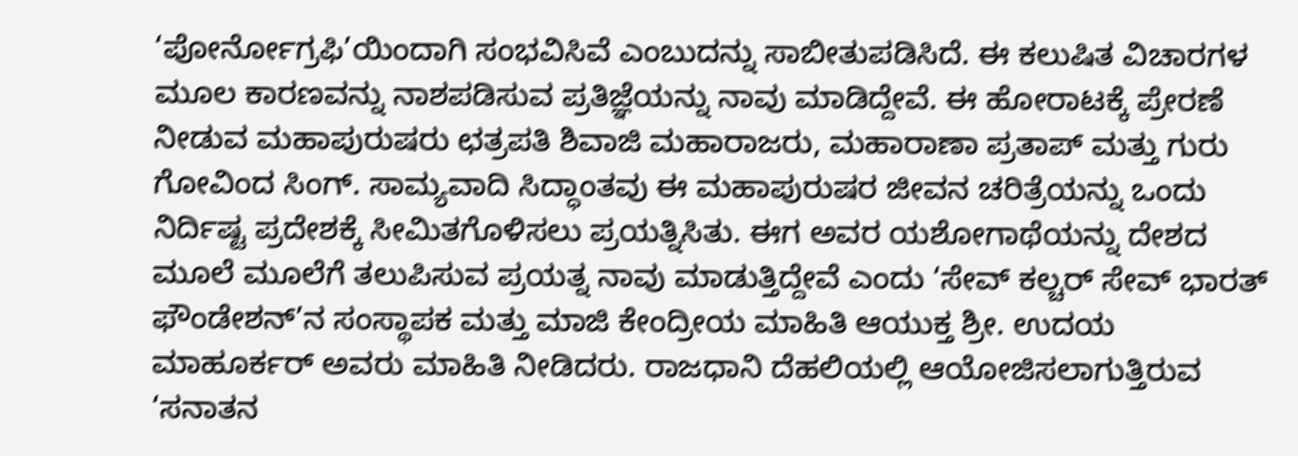‘ಪೋರ್ನೋಗ್ರಫಿ’ಯಿಂದಾಗಿ ಸಂಭವಿಸಿವೆ ಎಂಬುದನ್ನು ಸಾಬೀತುಪಡಿಸಿದೆ. ಈ ಕಲುಷಿತ ವಿಚಾರಗಳ ಮೂಲ ಕಾರಣವನ್ನು ನಾಶಪಡಿಸುವ ಪ್ರತಿಜ್ಞೆಯನ್ನು ನಾವು ಮಾಡಿದ್ದೇವೆ. ಈ ಹೋರಾಟಕ್ಕೆ ಪ್ರೇರಣೆ ನೀಡುವ ಮಹಾಪುರುಷರು ಛತ್ರಪತಿ ಶಿವಾಜಿ ಮಹಾರಾಜರು, ಮಹಾರಾಣಾ ಪ್ರತಾಪ್ ಮತ್ತು ಗುರು ಗೋವಿಂದ ಸಿಂಗ್. ಸಾಮ್ಯವಾದಿ ಸಿದ್ಧಾಂತವು ಈ ಮಹಾಪುರುಷರ ಜೀವನ ಚರಿತ್ರೆಯನ್ನು ಒಂದು ನಿರ್ದಿಷ್ಟ ಪ್ರದೇಶಕ್ಕೆ ಸೀಮಿತಗೊಳಿಸಲು ಪ್ರಯತ್ನಿಸಿತು. ಈಗ ಅವರ ಯಶೋಗಾಥೆಯನ್ನು ದೇಶದ ಮೂಲೆ ಮೂಲೆಗೆ ತಲುಪಿಸುವ ಪ್ರಯತ್ನ ನಾವು ಮಾಡುತ್ತಿದ್ದೇವೆ ಎಂದು ‘ಸೇವ್ ಕಲ್ಚರ್ ಸೇವ್ ಭಾರತ್ ಫೌಂಡೇಶನ್’ನ ಸಂಸ್ಥಾಪಕ ಮತ್ತು ಮಾಜಿ ಕೇಂದ್ರೀಯ ಮಾಹಿತಿ ಆಯುಕ್ತ ಶ್ರೀ. ಉದಯ ಮಾಹೂರ್ಕರ್ ಅವರು ಮಾಹಿತಿ ನೀಡಿದರು. ರಾಜಧಾನಿ ದೆಹಲಿಯಲ್ಲಿ ಆಯೋಜಿಸಲಾಗುತ್ತಿರುವ ‘ಸನಾತನ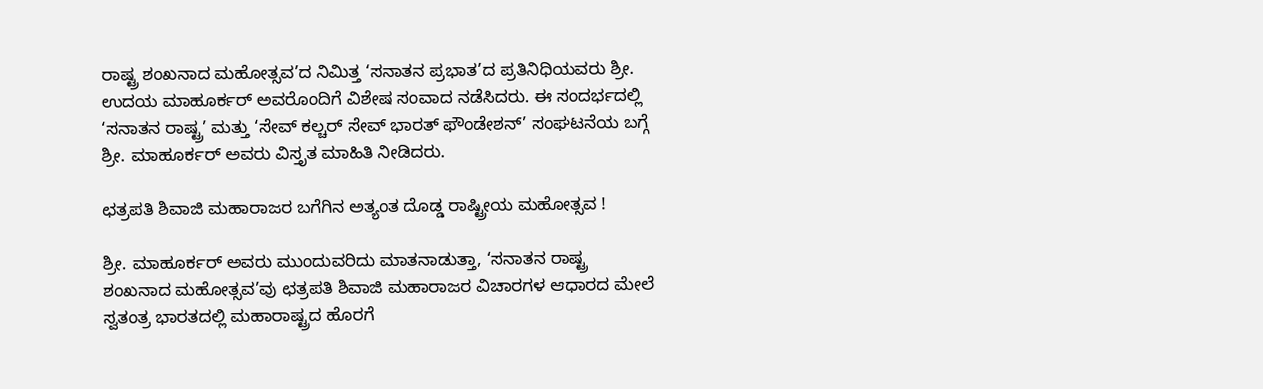ರಾಷ್ಟ್ರ ಶಂಖನಾದ ಮಹೋತ್ಸವ’ದ ನಿಮಿತ್ತ ‘ಸನಾತನ ಪ್ರಭಾತ’ದ ಪ್ರತಿನಿಧಿಯವರು ಶ್ರೀ. ಉದಯ ಮಾಹೂರ್ಕರ್ ಅವರೊಂದಿಗೆ ವಿಶೇಷ ಸಂವಾದ ನಡೆಸಿದರು. ಈ ಸಂದರ್ಭದಲ್ಲಿ ‘ಸನಾತನ ರಾಷ್ಟ್ರ’ ಮತ್ತು ‘ಸೇವ್ ಕಲ್ಚರ್ ಸೇವ್ ಭಾರತ್ ಫೌಂಡೇಶನ್’ ಸಂಘಟನೆಯ ಬಗ್ಗೆ ಶ್ರೀ. ಮಾಹೂರ್ಕರ್ ಅವರು ವಿಸ್ತೃತ ಮಾಹಿತಿ ನೀಡಿದರು.

ಛತ್ರಪತಿ ಶಿವಾಜಿ ಮಹಾರಾಜರ ಬಗೆಗಿನ ಅತ್ಯಂತ ದೊಡ್ಡ ರಾಷ್ಟ್ರೀಯ ಮಹೋತ್ಸವ !

ಶ್ರೀ. ಮಾಹೂರ್ಕರ್ ಅವರು ಮುಂದುವರಿದು ಮಾತನಾಡುತ್ತಾ, ‘ಸನಾತನ ರಾಷ್ಟ್ರ ಶಂಖನಾದ ಮಹೋತ್ಸವ’ವು ಛತ್ರಪತಿ ಶಿವಾಜಿ ಮಹಾರಾಜರ ವಿಚಾರಗಳ ಆಧಾರದ ಮೇಲೆ ಸ್ವತಂತ್ರ ಭಾರತದಲ್ಲಿ ಮಹಾರಾಷ್ಟ್ರದ ಹೊರಗೆ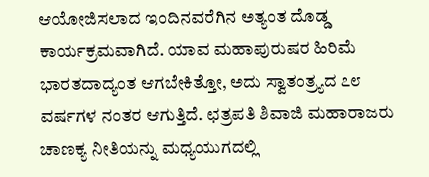ಆಯೋಜಿಸಲಾದ ಇಂದಿನವರೆಗಿನ ಅತ್ಯಂತ ದೊಡ್ಡ ಕಾರ್ಯಕ್ರಮವಾಗಿದೆ. ಯಾವ ಮಹಾಪುರುಷರ ಹಿರಿಮೆ ಭಾರತದಾದ್ಯಂತ ಆಗಬೇಕಿತ್ತೋ, ಅದು ಸ್ವಾತಂತ್ರ್ಯದ ೭೮ ವರ್ಷಗಳ ನಂತರ ಆಗುತ್ತಿದೆ. ಛತ್ರಪತಿ ಶಿವಾಜಿ ಮಹಾರಾಜರು ಚಾಣಕ್ಯ ನೀತಿಯನ್ನು ಮಧ್ಯಯುಗದಲ್ಲಿ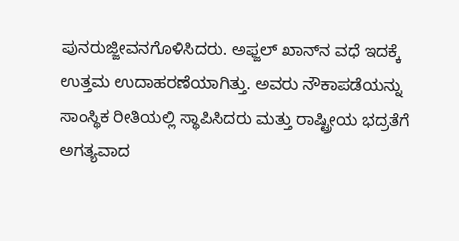ಪುನರುಜ್ಜೀವನಗೊಳಿಸಿದರು. ಅಫ್ಜಲ್ ಖಾನ್‌ನ ವಧೆ ಇದಕ್ಕೆ ಉತ್ತಮ ಉದಾಹರಣೆಯಾಗಿತ್ತು. ಅವರು ನೌಕಾಪಡೆಯನ್ನು ಸಾಂಸ್ಥಿಕ ರೀತಿಯಲ್ಲಿ ಸ್ಥಾಪಿಸಿದರು ಮತ್ತು ರಾಷ್ಟ್ರೀಯ ಭದ್ರತೆಗೆ ಅಗತ್ಯವಾದ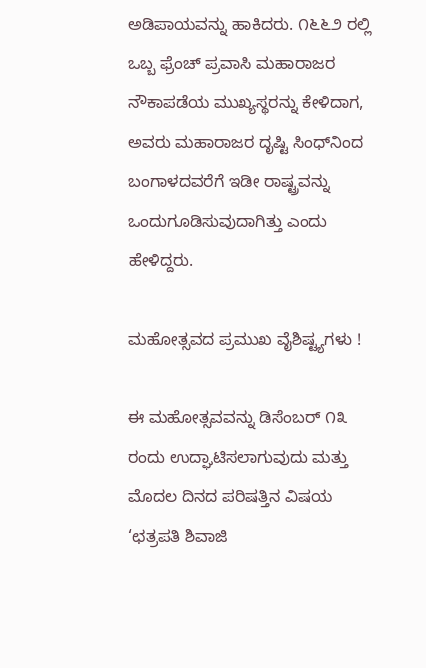ಅಡಿಪಾಯವನ್ನು ಹಾಕಿದರು. ೧೬೬೨ ರಲ್ಲಿ ಒಬ್ಬ ಫ್ರೆಂಚ್ ಪ್ರವಾಸಿ ಮಹಾರಾಜರ ನೌಕಾಪಡೆಯ ಮುಖ್ಯಸ್ಥರನ್ನು ಕೇಳಿದಾಗ, ಅವರು ಮಹಾರಾಜರ ದೃಷ್ಟಿ ಸಿಂಧ್‌ನಿಂದ ಬಂಗಾಳದವರೆಗೆ ಇಡೀ ರಾಷ್ಟ್ರವನ್ನು ಒಂದುಗೂಡಿಸುವುದಾಗಿತ್ತು ಎಂದು ಹೇಳಿದ್ದರು.

ಮಹೋತ್ಸವದ ಪ್ರಮುಖ ವೈಶಿಷ್ಟ್ಯಗಳು !

ಈ ಮಹೋತ್ಸವವನ್ನು ಡಿಸೆಂಬರ್ ೧೩ ರಂದು ಉದ್ಘಾಟಿಸಲಾಗುವುದು ಮತ್ತು ಮೊದಲ ದಿನದ ಪರಿಷತ್ತಿನ ವಿಷಯ ‘ಛತ್ರಪತಿ ಶಿವಾಜಿ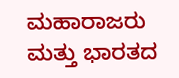ಮಹಾರಾಜರು ಮತ್ತು ಭಾರತದ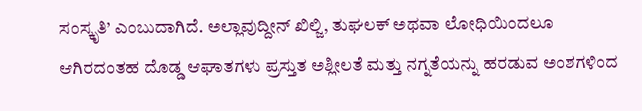ಸಂಸ್ಕೃತಿ’ ಎಂಬುದಾಗಿದೆ. ಅಲ್ಲಾವುದ್ದೀನ್ ಖಿಲ್ಜಿ, ತುಘಲಕ್ ಅಥವಾ ಲೋಧಿಯಿಂದಲೂ ಆಗಿರದಂತಹ ದೊಡ್ಡ ಆಘಾತಗಳು ಪ್ರಸ್ತುತ ಅಶ್ಲೀಲತೆ ಮತ್ತು ನಗ್ನತೆಯನ್ನು ಹರಡುವ ಅಂಶಗಳಿಂದ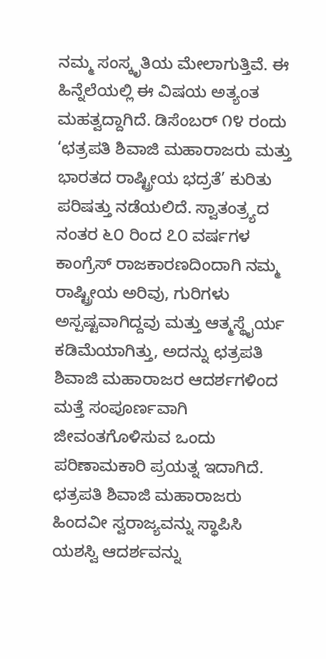ನಮ್ಮ ಸಂಸ್ಕೃತಿಯ ಮೇಲಾಗುತ್ತಿವೆ. ಈ ಹಿನ್ನೆಲೆಯಲ್ಲಿ ಈ ವಿಷಯ ಅತ್ಯಂತ ಮಹತ್ವದ್ದಾಗಿದೆ. ಡಿಸೆಂಬರ್ ೧೪ ರಂದು ‘ಛತ್ರಪತಿ ಶಿವಾಜಿ ಮಹಾರಾಜರು ಮತ್ತು ಭಾರತದ ರಾಷ್ಟ್ರೀಯ ಭದ್ರತೆ’ ಕುರಿತು ಪರಿಷತ್ತು ನಡೆಯಲಿದೆ. ಸ್ವಾತಂತ್ರ್ಯದ ನಂತರ ೬೦ ರಿಂದ ೭೦ ವರ್ಷಗಳ ಕಾಂಗ್ರೆಸ್ ರಾಜಕಾರಣದಿಂದಾಗಿ ನಮ್ಮ ರಾಷ್ಟ್ರೀಯ ಅರಿವು, ಗುರಿಗಳು ಅಸ್ಪಷ್ಟವಾಗಿದ್ದವು ಮತ್ತು ಆತ್ಮಸ್ಥೈರ್ಯ ಕಡಿಮೆಯಾಗಿತ್ತು, ಅದನ್ನು ಛತ್ರಪತಿ ಶಿವಾಜಿ ಮಹಾರಾಜರ ಆದರ್ಶಗಳಿಂದ ಮತ್ತೆ ಸಂಪೂರ್ಣವಾಗಿ ಜೀವಂತಗೊಳಿಸುವ ಒಂದು ಪರಿಣಾಮಕಾರಿ ಪ್ರಯತ್ನ ಇದಾಗಿದೆ. ಛತ್ರಪತಿ ಶಿವಾಜಿ ಮಹಾರಾಜರು ಹಿಂದವೀ ಸ್ವರಾಜ್ಯವನ್ನು ಸ್ಥಾಪಿಸಿ ಯಶಸ್ವಿ ಆದರ್ಶವನ್ನು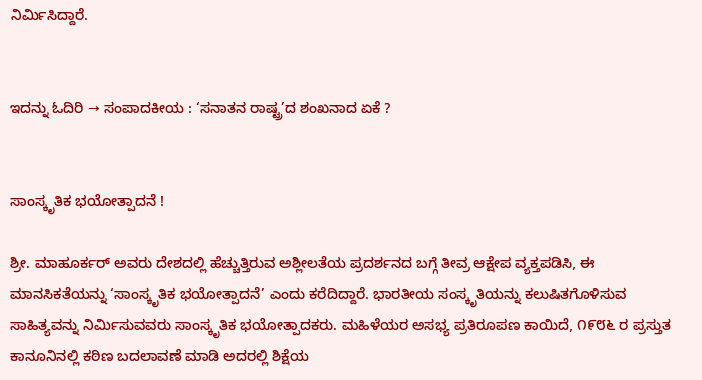ನಿರ್ಮಿಸಿದ್ದಾರೆ.


ಇದನ್ನು ಓದಿರಿ → ಸಂಪಾದಕೀಯ : ‘ಸನಾತನ ರಾಷ್ಟ್ರ’ದ ಶಂಖನಾದ ಏಕೆ ?


ಸಾಂಸ್ಕೃತಿಕ ಭಯೋತ್ಪಾದನೆ !

ಶ್ರೀ. ಮಾಹೂರ್ಕರ್ ಅವರು ದೇಶದಲ್ಲಿ ಹೆಚ್ಚುತ್ತಿರುವ ಅಶ್ಲೀಲತೆಯ ಪ್ರದರ್ಶನದ ಬಗ್ಗೆ ತೀವ್ರ ಆಕ್ಷೇಪ ವ್ಯಕ್ತಪಡಿಸಿ, ಈ ಮಾನಸಿಕತೆಯನ್ನು ‘ಸಾಂಸ್ಕೃತಿಕ ಭಯೋತ್ಪಾದನೆ’ ಎಂದು ಕರೆದಿದ್ದಾರೆ. ಭಾರತೀಯ ಸಂಸ್ಕೃತಿಯನ್ನು ಕಲುಷಿತಗೊಳಿಸುವ ಸಾಹಿತ್ಯವನ್ನು ನಿರ್ಮಿಸುವವರು ಸಾಂಸ್ಕೃತಿಕ ಭಯೋತ್ಪಾದಕರು. ಮಹಿಳೆಯರ ಅಸಭ್ಯ ಪ್ರತಿರೂಪಣ ಕಾಯಿದೆ, ೧೯೮೬ ರ ಪ್ರಸ್ತುತ ಕಾನೂನಿನಲ್ಲಿ ಕಠಿಣ ಬದಲಾವಣೆ ಮಾಡಿ ಅದರಲ್ಲಿ ಶಿಕ್ಷೆಯ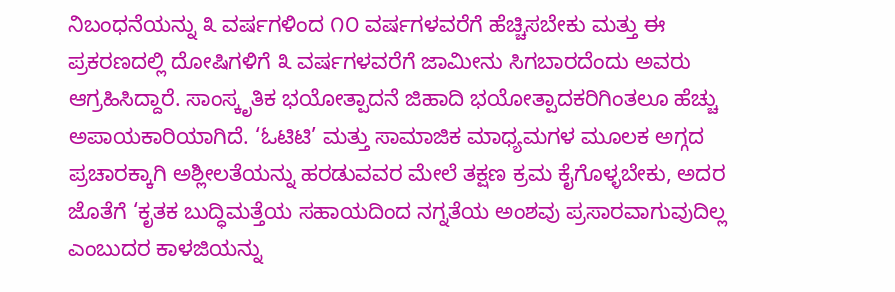ನಿಬಂಧನೆಯನ್ನು ೩ ವರ್ಷಗಳಿಂದ ೧೦ ವರ್ಷಗಳವರೆಗೆ ಹೆಚ್ಚಿಸಬೇಕು ಮತ್ತು ಈ ಪ್ರಕರಣದಲ್ಲಿ ದೋಷಿಗಳಿಗೆ ೩ ವರ್ಷಗಳವರೆಗೆ ಜಾಮೀನು ಸಿಗಬಾರದೆಂದು ಅವರು ಆಗ್ರಹಿಸಿದ್ದಾರೆ. ಸಾಂಸ್ಕೃತಿಕ ಭಯೋತ್ಪಾದನೆ ಜಿಹಾದಿ ಭಯೋತ್ಪಾದಕರಿಗಿಂತಲೂ ಹೆಚ್ಚು ಅಪಾಯಕಾರಿಯಾಗಿದೆ. ‘ಓಟಿಟಿ’ ಮತ್ತು ಸಾಮಾಜಿಕ ಮಾಧ್ಯಮಗಳ ಮೂಲಕ ಅಗ್ಗದ ಪ್ರಚಾರಕ್ಕಾಗಿ ಅಶ್ಲೀಲತೆಯನ್ನು ಹರಡುವವರ ಮೇಲೆ ತಕ್ಷಣ ಕ್ರಮ ಕೈಗೊಳ್ಳಬೇಕು, ಅದರ ಜೊತೆಗೆ ‘ಕೃತಕ ಬುದ್ಧಿಮತ್ತೆಯ ಸಹಾಯದಿಂದ ನಗ್ನತೆಯ ಅಂಶವು ಪ್ರಸಾರವಾಗುವುದಿಲ್ಲ ಎಂಬುದರ ಕಾಳಜಿಯನ್ನು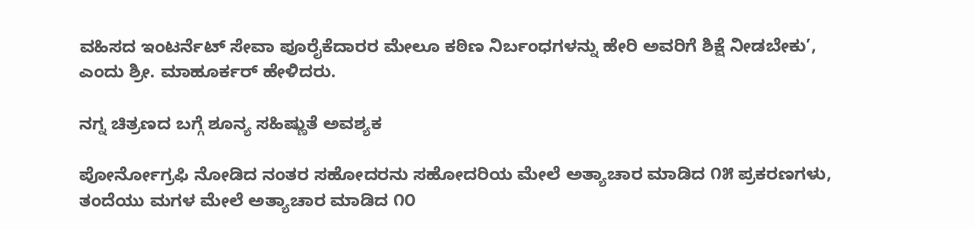ವಹಿಸದ ಇಂಟರ್ನೆಟ್ ಸೇವಾ ಪೂರೈಕೆದಾರರ ಮೇಲೂ ಕಠಿಣ ನಿರ್ಬಂಧಗಳನ್ನು ಹೇರಿ ಅವರಿಗೆ ಶಿಕ್ಷೆ ನೀಡಬೇಕು’, ಎಂದು ಶ್ರೀ. ಮಾಹೂರ್ಕರ್ ಹೇಳಿದರು.

ನಗ್ನ ಚಿತ್ರಣದ ಬಗ್ಗೆ ಶೂನ್ಯ ಸಹಿಷ್ಣುತೆ ಅವಶ್ಯಕ

ಪೋರ್ನೋಗ್ರಫಿ ನೋಡಿದ ನಂತರ ಸಹೋದರನು ಸಹೋದರಿಯ ಮೇಲೆ ಅತ್ಯಾಚಾರ ಮಾಡಿದ ೧೫ ಪ್ರಕರಣಗಳು, ತಂದೆಯು ಮಗಳ ಮೇಲೆ ಅತ್ಯಾಚಾರ ಮಾಡಿದ ೧೦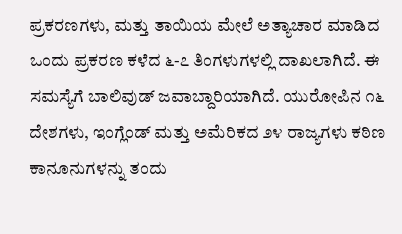ಪ್ರಕರಣಗಳು, ಮತ್ತು ತಾಯಿಯ ಮೇಲೆ ಅತ್ಯಾಚಾರ ಮಾಡಿದ ಒಂದು ಪ್ರಕರಣ ಕಳೆದ ೬-೭ ತಿಂಗಳುಗಳಲ್ಲಿ ದಾಖಲಾಗಿದೆ. ಈ ಸಮಸ್ಯೆಗೆ ಬಾಲಿವುಡ್ ಜವಾಬ್ದಾರಿಯಾಗಿದೆ. ಯುರೋಪಿನ ೧೬ ದೇಶಗಳು, ಇಂಗ್ಲೆಂಡ್ ಮತ್ತು ಅಮೆರಿಕದ ೨೪ ರಾಜ್ಯಗಳು ಕಠಿಣ ಕಾನೂನುಗಳನ್ನು ತಂದು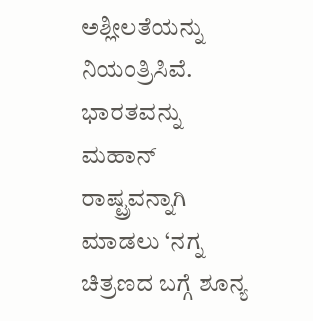ಅಶ್ಲೀಲತೆಯನ್ನು ನಿಯಂತ್ರಿಸಿವೆ. ಭಾರತವನ್ನು ಮಹಾನ್ ರಾಷ್ಟ್ರವನ್ನಾಗಿ ಮಾಡಲು ‘ನಗ್ನ ಚಿತ್ರಣದ ಬಗ್ಗೆ ಶೂನ್ಯ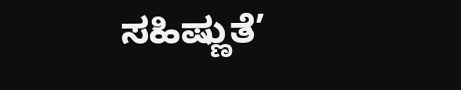ಸಹಿಷ್ಣುತೆ’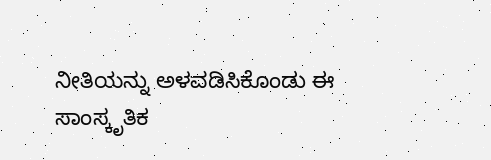ನೀತಿಯನ್ನು ಅಳವಡಿಸಿಕೊಂಡು ಈ ಸಾಂಸ್ಕೃತಿಕ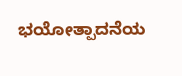ಭಯೋತ್ಪಾದನೆಯ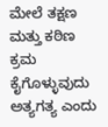ಮೇಲೆ ತಕ್ಷಣ ಮತ್ತು ಕಠಿಣ ಕ್ರಮ ಕೈಗೊಳ್ಳುವುದು ಅತ್ಯಗತ್ಯ ಎಂದು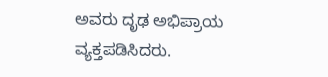ಅವರು ದೃಢ ಅಭಿಪ್ರಾಯ ವ್ಯಕ್ತಪಡಿಸಿದರು.